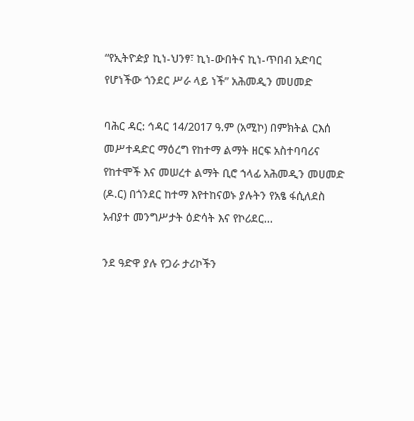“የኢትዮዽያ ኪነ-ህንፃ፣ ኪነ-ውበትና ኪነ-ጥበብ አድባር የሆነችው ጎንደር ሥራ ላይ ነች” አሕመዲን መሀመድ

ባሕር ዳር: ኅዳር 14/2017 ዓ.ም (አሚኮ) በምክትል ርእሰ መሥተዳድር ማዕረግ የከተማ ልማት ዘርፍ አስተባባሪና የከተሞች እና መሠረተ ልማት ቢሮ ኀላፊ አሕመዲን መሀመድ (ዶ.ር) በጎንደር ከተማ እየተከናወኑ ያሉትን የአፄ ፋሲለደስ አብያተ መንግሥታት ዕድሳት እና የኮሪደር...

ንደ ዓድዋ ያሉ የጋራ ታሪኮችን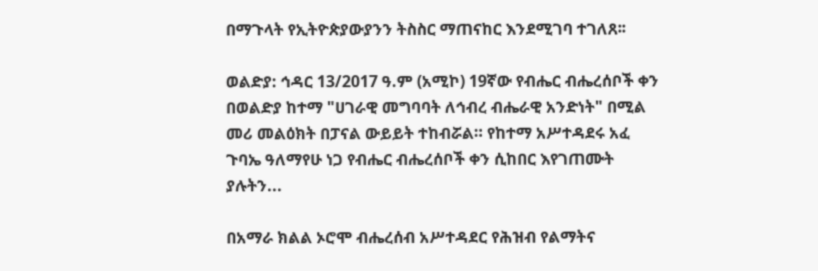በማጉላት የኢትዮጵያውያንን ትስስር ማጠናከር እንደሚገባ ተገለጸ፡፡

ወልድያ: ኅዳር 13/2017 ዓ.ም (አሚኮ) 19ኛው የብሔር ብሔረሰቦች ቀን በወልድያ ከተማ "ሀገራዊ መግባባት ለኅብረ ብሔራዊ አንድነት" በሚል መሪ መልዕክት በፓናል ውይይት ተከብሯል። የከተማ አሥተዳደሩ አፈ ጉባኤ ዓለማየሁ ነጋ የብሔር ብሔረሰቦች ቀን ሲከበር እየገጠሙት ያሉትን...

በአማራ ክልል ኦሮሞ ብሔረሰብ አሥተዳደር የሕዝብ የልማትና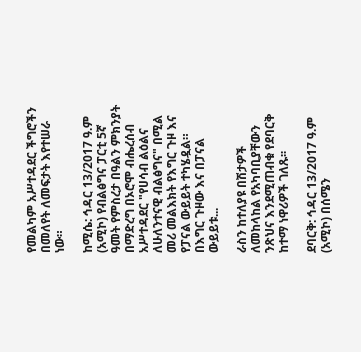የመልካም አሥተዳደር ችግሮችን በመለየት ለመፍታት እየተሠራ ነው።

ከሚሴ: ኅዳር 13/2017 ዓ.ም (አሚኮ) የብልፅግና ፓርቲ 5ኛ ዓመት የምስረታ በዓልን ምክንያት በማድረግ በኦሮሞ ብሔረሰብ አሥተዳደር "የሀሳብ ልዕልና ለሁለንተናዊ ብልፅግና" በሚል መሪ መልእክት የእግር ጉዞ እና የፓናል ውይይት ተካሄዷል። በእግር ጉዞው እና በፓናል ውይይቱ...

ራስን ከተለያዩ በሽታዎች ለመከላከል የአካባቢያቸውን ንጽህና እንደሚጠብቁ የደባርቅ ከተማ ነዋሪዎች ገለጹ፡፡

ደባርቅ: ኅዳር 13/2017 ዓ.ም (አሚኮ) በሰሜን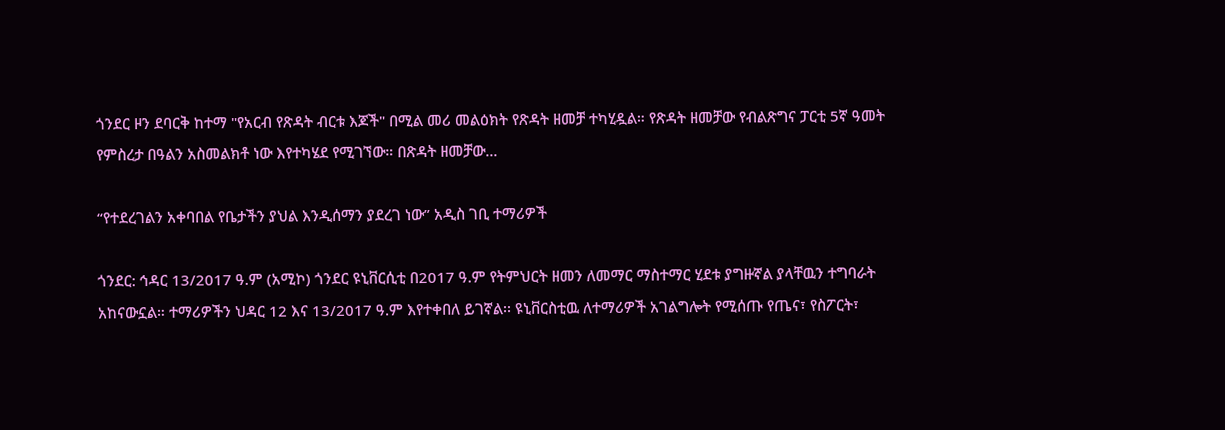ጎንደር ዞን ደባርቅ ከተማ "የአርብ የጽዳት ብርቱ እጆች" በሚል መሪ መልዕክት የጽዳት ዘመቻ ተካሂዷል። የጽዳት ዘመቻው የብልጽግና ፓርቲ 5ኛ ዓመት የምስረታ በዓልን አስመልክቶ ነው እየተካሄደ የሚገኘው። በጽዳት ዘመቻው...

“የተደረገልን አቀባበል የቤታችን ያህል እንዲሰማን ያደረገ ነው” አዲስ ገቢ ተማሪዎች

ጎንደር: ኅዳር 13/2017 ዓ.ም (አሚኮ) ጎንደር ዩኒቨርሲቲ በ2017 ዓ.ም የትምህርት ዘመን ለመማር ማስተማር ሂደቱ ያግዙኛል ያላቸዉን ተግባራት አከናውኗል። ተማሪዎችን ህዳር 12 እና 13/2017 ዓ.ም እየተቀበለ ይገኛል፡፡ ዩኒቨርስቲዉ ለተማሪዎች አገልግሎት የሚሰጡ የጤና፣ የስፖርት፣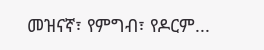መዝናኛ፣ የምግብ፣ የዶርም...